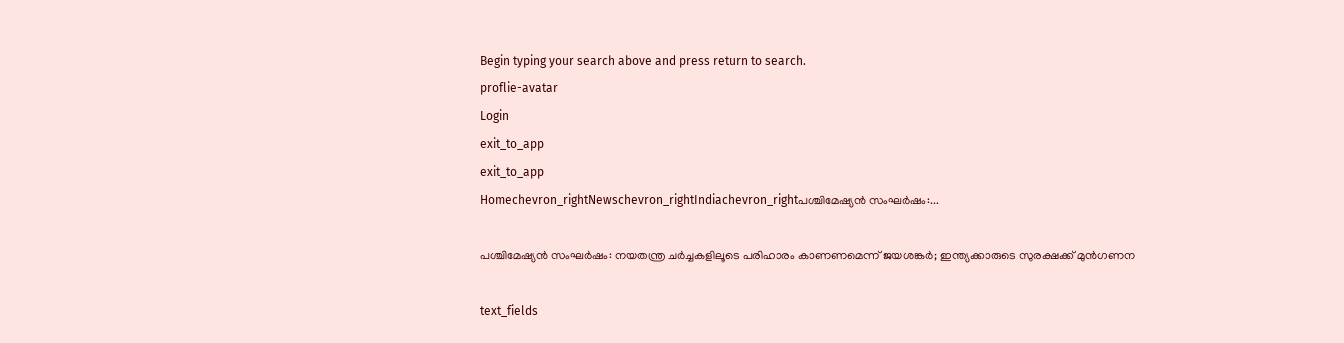Begin typing your search above and press return to search.
proflie-avatar
Login
exit_to_app
exit_to_app
Homechevron_rightNewschevron_rightIndiachevron_rightപശ്ചിമേഷ്യൻ സംഘർഷം:...

പശ്ചിമേഷ്യൻ സംഘർഷം: നയതന്ത്ര ചർച്ചകളിലൂടെ പരിഹാരം കാണണമെന്ന് ജയശങ്കർ; ഇന്ത്യക്കാരുടെ സുരക്ഷക്ക് മുൻഗണന

text_fields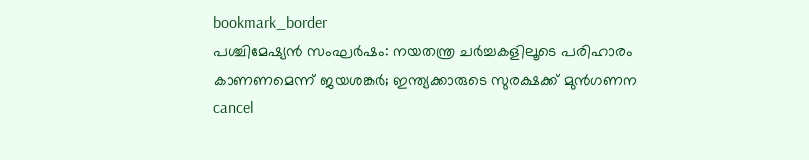bookmark_border
പശ്ചിമേഷ്യൻ സംഘർഷം: നയതന്ത്ര ചർച്ചകളിലൂടെ പരിഹാരം കാണണമെന്ന് ജയശങ്കർ; ഇന്ത്യക്കാരുടെ സുരക്ഷക്ക് മുൻഗണന
cancel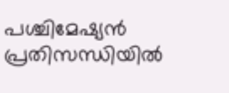പശ്ചിമേഷ്യൻ പ്രതിസന്ധിയിൽ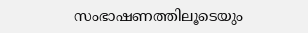സംഭാഷണത്തിലൂടെയും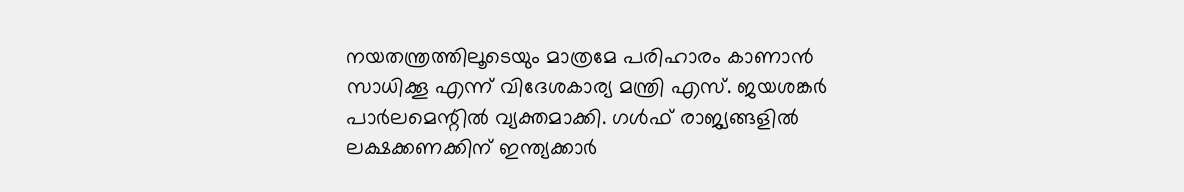നയതന്ത്രത്തിലൂടെയും മാത്രമേ പരിഹാരം കാണാൻ സാധിക്കൂ എന്ന് വിദേശകാര്യ മന്ത്രി എസ്. ജയശങ്കർ പാർലമെന്റിൽ വ്യക്തമാക്കി. ഗൾഫ് രാജ്യങ്ങളിൽ ലക്ഷക്കണക്കിന് ഇന്ത്യക്കാർ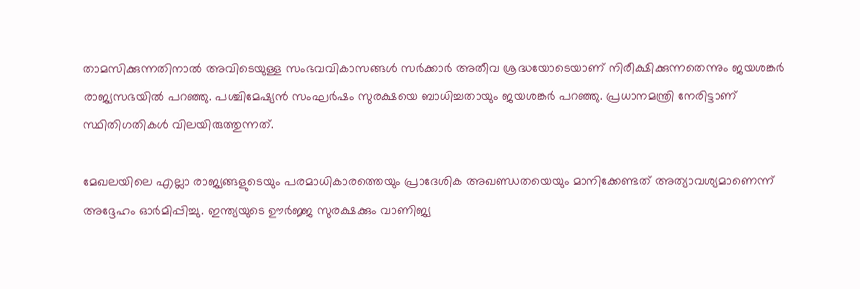താമസിക്കുന്നതിനാൽ അവിടെയുള്ള സംഭവവികാസങ്ങൾ സർക്കാർ അതീവ ശ്രദ്ധയോടെയാണ് നിരീക്ഷിക്കുന്നതെന്നും ജയശങ്കർ രാജ്യസഭയിൽ പറഞ്ഞു. പശ്ചിമേഷ്യൻ സംഘർഷം സുരക്ഷയെ ബാധിച്ചതായും ജയശങ്കർ പറഞ്ഞു. പ്രധാനമന്ത്രി നേരിട്ടാണ് സ്ഥിതിഗതികൾ വിലയിരുത്തുന്നത്.

മേഖലയിലെ എല്ലാ രാജ്യങ്ങളുടെയും പരമാധികാരത്തെയും പ്രാദേശിക അഖണ്ഡതയെയും മാനിക്കേണ്ടത് അത്യാവശ്യമാണെന്ന് അദ്ദേഹം ഓർമിപ്പിച്ചു. ഇന്ത്യയുടെ ഊർജ്ജ സുരക്ഷക്കും വാണിജ്യ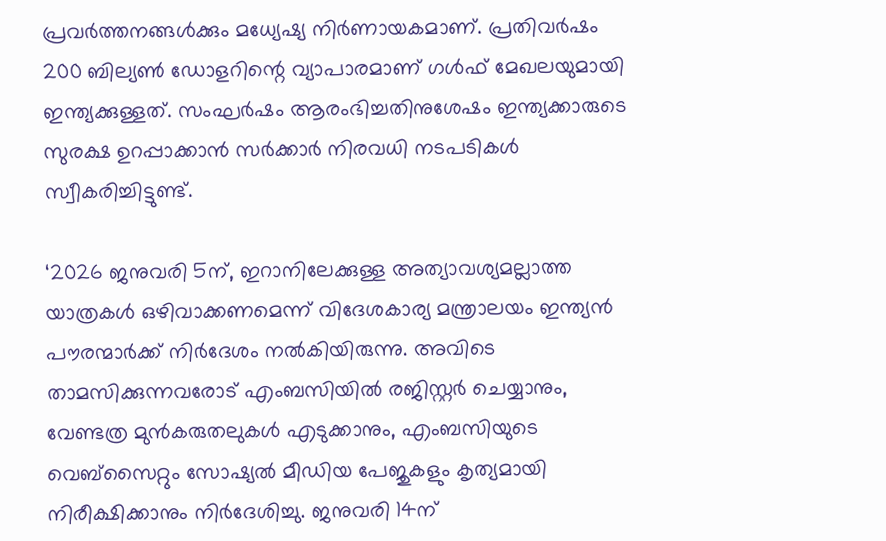പ്രവർത്തനങ്ങൾക്കും മധ്യേഷ്യ നിർണായകമാണ്. പ്രതിവർഷം 200 ബില്യൺ ഡോളറിന്റെ വ്യാപാരമാണ് ഗൾഫ് മേഖലയുമായി ഇന്ത്യക്കുള്ളത്. സംഘർഷം ആരംഭിച്ചതിനുശേഷം ഇന്ത്യക്കാരുടെ സുരക്ഷ ഉറപ്പാക്കാൻ സർക്കാർ നിരവധി നടപടികൾ സ്വീകരിച്ചിട്ടുണ്ട്.

‘2026 ജനുവരി 5ന്, ഇറാനിലേക്കുള്ള അത്യാവശ്യമല്ലാത്ത യാത്രകൾ ഒഴിവാക്കണമെന്ന് വിദേശകാര്യ മന്ത്രാലയം ഇന്ത്യൻ പൗരന്മാർക്ക് നിർദേശം നൽകിയിരുന്നു. അവിടെ താമസിക്കുന്നവരോട് എംബസിയിൽ രജിസ്റ്റർ ചെയ്യാനും, വേണ്ടത്ര മുൻകരുതലുകൾ എടുക്കാനും, എംബസിയുടെ വെബ്സൈറ്റും സോഷ്യൽ മീഡിയ പേജുകളും കൃത്യമായി നിരീക്ഷിക്കാനും നിർദേശിച്ചു. ജനുവരി 14ന്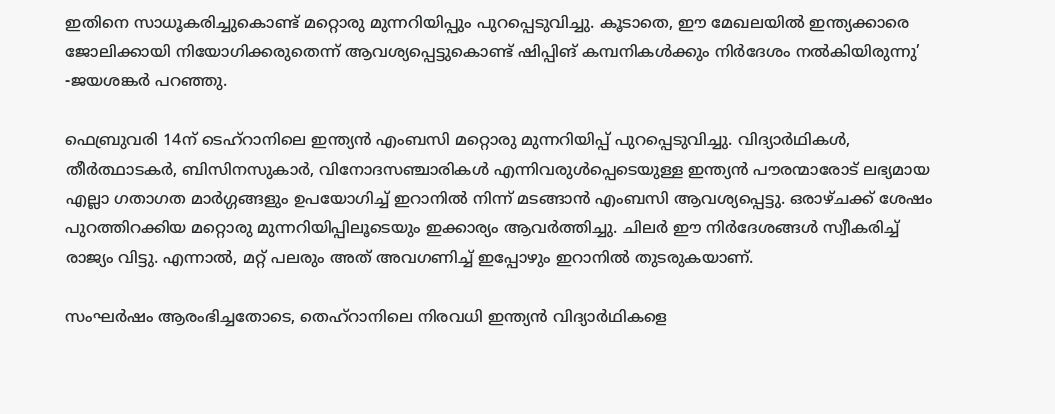ഇതിനെ സാധൂകരിച്ചുകൊണ്ട് മറ്റൊരു മുന്നറിയിപ്പും പുറപ്പെടുവിച്ചു. കൂടാതെ, ഈ മേഖലയിൽ ഇന്ത്യക്കാരെ ജോലിക്കായി നിയോഗിക്കരുതെന്ന് ആവശ്യപ്പെട്ടുകൊണ്ട് ഷിപ്പിങ് കമ്പനികൾക്കും നിർദേശം നൽകിയിരുന്നു’ -ജയശങ്കർ പറഞ്ഞു.

ഫെബ്രുവരി 14ന് ടെഹ്‌റാനിലെ ഇന്ത്യൻ എംബസി മറ്റൊരു മുന്നറിയിപ്പ് പുറപ്പെടുവിച്ചു. വിദ്യാർഥികൾ, തീർത്ഥാടകർ, ബിസിനസുകാർ, വിനോദസഞ്ചാരികൾ എന്നിവരുൾപ്പെടെയുള്ള ഇന്ത്യൻ പൗരന്മാരോട് ലഭ്യമായ എല്ലാ ഗതാഗത മാർഗ്ഗങ്ങളും ഉപയോഗിച്ച് ഇറാനിൽ നിന്ന് മടങ്ങാൻ എംബസി ആവശ്യപ്പെട്ടു. ഒരാഴ്ചക്ക് ശേഷം പുറത്തിറക്കിയ മറ്റൊരു മുന്നറിയിപ്പിലൂടെയും ഇക്കാര്യം ആവർത്തിച്ചു. ചിലർ ഈ നിർദേശങ്ങൾ സ്വീകരിച്ച് രാജ്യം വിട്ടു. എന്നാൽ, മറ്റ് പലരും അത് അവഗണിച്ച് ഇപ്പോഴും ഇറാനിൽ തുടരുകയാണ്.

സംഘർഷം ആരംഭിച്ചതോടെ, തെഹ്‌റാനിലെ നിരവധി ഇന്ത്യൻ വിദ്യാർഥികളെ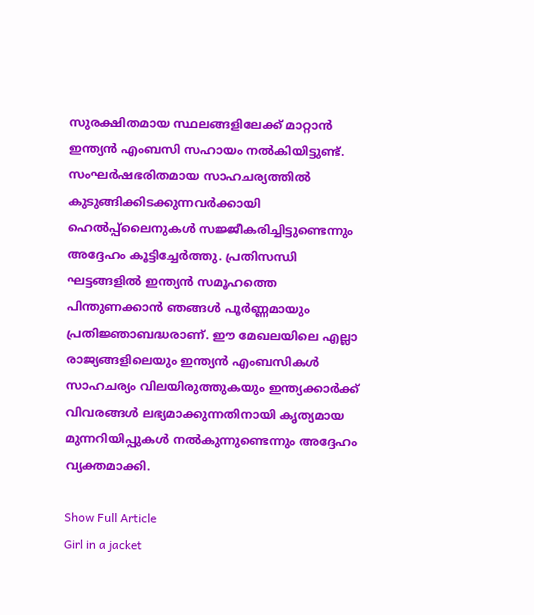സുരക്ഷിതമായ സ്ഥലങ്ങളിലേക്ക് മാറ്റാൻ ഇന്ത്യൻ എംബസി സഹായം നൽകിയിട്ടുണ്ട്. സംഘർഷഭരിതമായ സാഹചര്യത്തിൽ കുടുങ്ങിക്കിടക്കുന്നവർക്കായി ഹെൽപ്പ്‌ലൈനുകൾ സജ്ജീകരിച്ചിട്ടുണ്ടെന്നും അദ്ദേഹം കൂട്ടിച്ചേർത്തു. പ്രതിസന്ധി ഘട്ടങ്ങളിൽ ഇന്ത്യൻ സമൂഹത്തെ പിന്തുണക്കാൻ ഞങ്ങൾ പൂർണ്ണമായും പ്രതിജ്ഞാബദ്ധരാണ്. ഈ മേഖലയിലെ എല്ലാ രാജ്യങ്ങളിലെയും ഇന്ത്യൻ എംബസികൾ സാഹചര്യം വിലയിരുത്തുകയും ഇന്ത്യക്കാർക്ക് വിവരങ്ങൾ ലഭ്യമാക്കുന്നതിനായി കൃത്യമായ മുന്നറിയിപ്പുകൾ നൽകുന്നുണ്ടെന്നും അദ്ദേഹം വ്യക്തമാക്കി.

Show Full Article
Girl in a jacket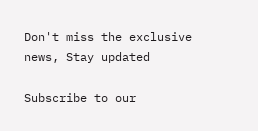Don't miss the exclusive news, Stay updated

Subscribe to our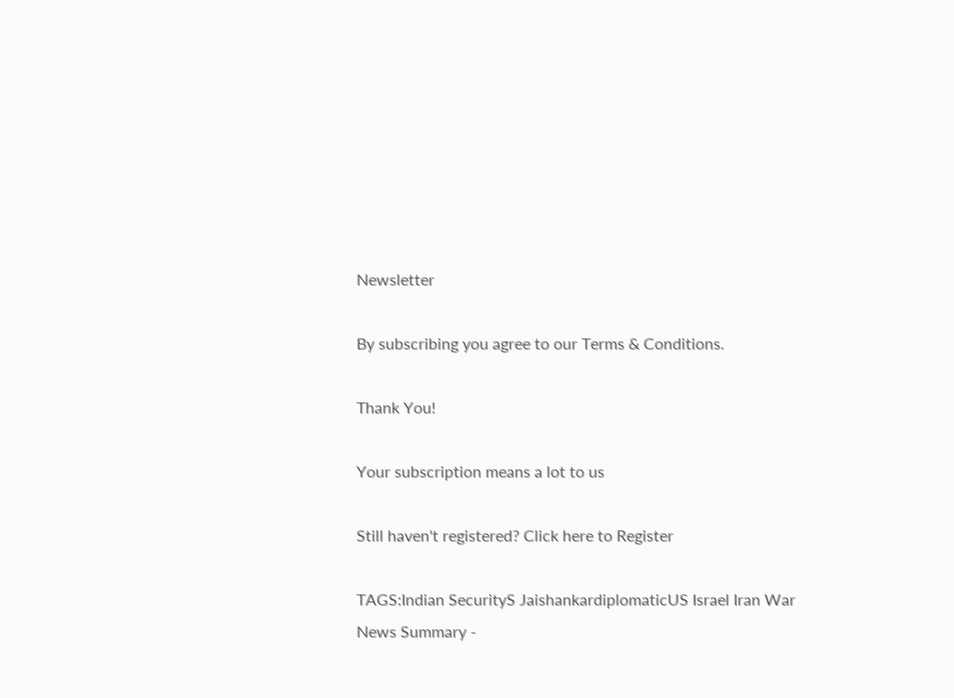Newsletter

By subscribing you agree to our Terms & Conditions.

Thank You!

Your subscription means a lot to us

Still haven't registered? Click here to Register

TAGS:Indian SecurityS JaishankardiplomaticUS Israel Iran War
News Summary -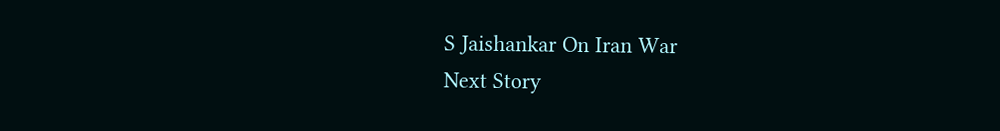S Jaishankar On Iran War
Next Story